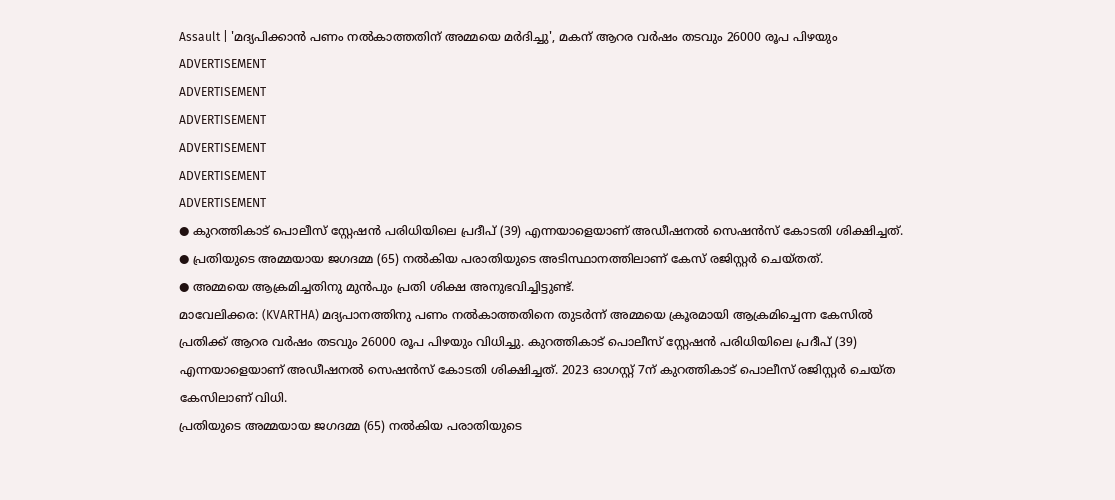Assault | 'മദ്യപിക്കാൻ പണം നൽകാത്തതിന് അമ്മയെ മർദിച്ചു', മകന് ആറര വർഷം തടവും 26000 രൂപ പിഴയും
ADVERTISEMENT
ADVERTISEMENT
ADVERTISEMENT
ADVERTISEMENT
ADVERTISEMENT
ADVERTISEMENT
● കുറത്തികാട് പൊലീസ് സ്റ്റേഷൻ പരിധിയിലെ പ്രദീപ് (39) എന്നയാളെയാണ് അഡീഷനൽ സെഷൻസ് കോടതി ശിക്ഷിച്ചത്.
● പ്രതിയുടെ അമ്മയായ ജഗദമ്മ (65) നൽകിയ പരാതിയുടെ അടിസ്ഥാനത്തിലാണ് കേസ് രജിസ്റ്റർ ചെയ്തത്.
● അമ്മയെ ആക്രമിച്ചതിനു മുൻപും പ്രതി ശിക്ഷ അനുഭവിച്ചിട്ടുണ്ട്.
മാവേലിക്കര: (KVARTHA) മദ്യപാനത്തിനു പണം നൽകാത്തതിനെ തുടർന്ന് അമ്മയെ ക്രൂരമായി ആക്രമിച്ചെന്ന കേസിൽ പ്രതിക്ക് ആറര വർഷം തടവും 26000 രൂപ പിഴയും വിധിച്ചു. കുറത്തികാട് പൊലീസ് സ്റ്റേഷൻ പരിധിയിലെ പ്രദീപ് (39) എന്നയാളെയാണ് അഡീഷനൽ സെഷൻസ് കോടതി ശിക്ഷിച്ചത്. 2023 ഓഗസ്റ്റ് 7ന് കുറത്തികാട് പൊലീസ് രജിസ്റ്റർ ചെയ്ത കേസിലാണ് വിധി.
പ്രതിയുടെ അമ്മയായ ജഗദമ്മ (65) നൽകിയ പരാതിയുടെ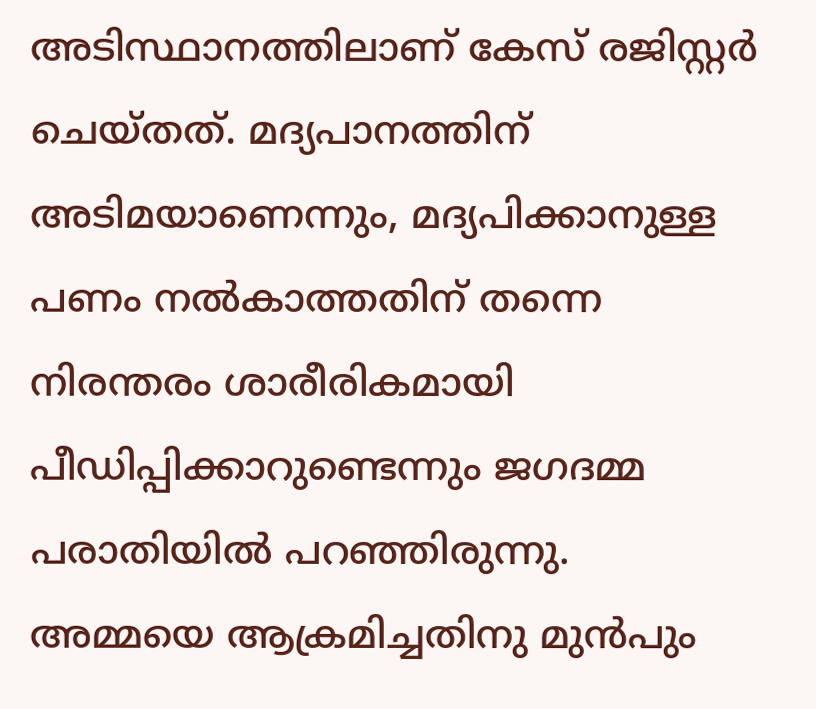അടിസ്ഥാനത്തിലാണ് കേസ് രജിസ്റ്റർ ചെയ്തത്. മദ്യപാനത്തിന് അടിമയാണെന്നും, മദ്യപിക്കാനുള്ള പണം നൽകാത്തതിന് തന്നെ നിരന്തരം ശാരീരികമായി പീഡിപ്പിക്കാറുണ്ടെന്നും ജഗദമ്മ പരാതിയിൽ പറഞ്ഞിരുന്നു.
അമ്മയെ ആക്രമിച്ചതിനു മുൻപും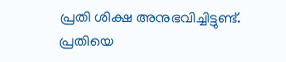പ്രതി ശിക്ഷ അനുഭവിച്ചിട്ടുണ്ട്. പ്രതിയെ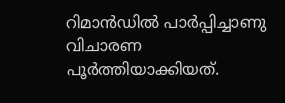റിമാൻഡിൽ പാർപ്പിച്ചാണു വിചാരണ പൂർത്തിയാക്കിയത്.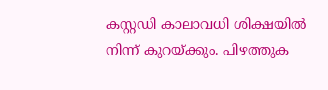കസ്റ്റഡി കാലാവധി ശിക്ഷയിൽ നിന്ന് കുറയ്ക്കും. പിഴത്തുക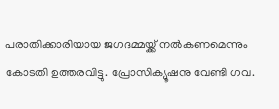പരാതിക്കാരിയായ ജഗദമ്മയ്ക്ക് നൽകണമെന്നും കോടതി ഉത്തരവിട്ടു. പ്രോസിക്യൂഷനു വേണ്ടി ഗവ.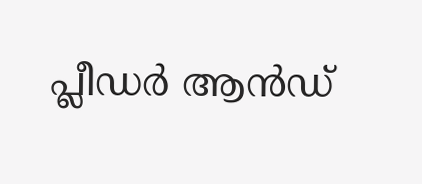പ്ലീഡർ ആൻഡ്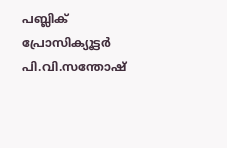പബ്ലിക് പ്രോസിക്യൂട്ടർ പി.വി.സന്തോഷ്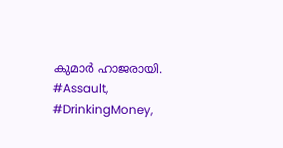കുമാർ ഹാജരായി.
#Assault, #DrinkingMoney,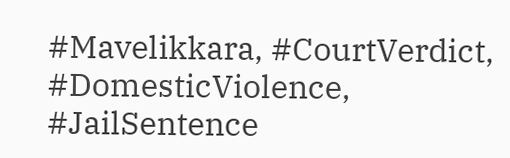#Mavelikkara, #CourtVerdict, #DomesticViolence, #JailSentence